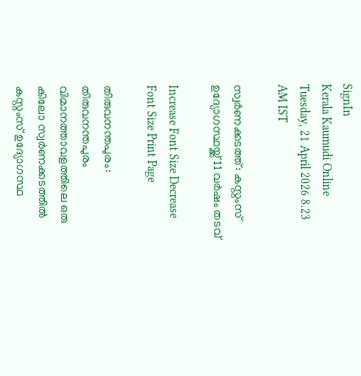SignIn
Kerala Kaumudi Online
Tuesday, 21 April 2026 8.23 AM IST

സ്വർണക്കടത്ത്: കസ്റ്റംസ് ഉദ്യോഗസ്ഥയ്ക്ക് 11 വർഷം തടവ്

Increase Font Size Decrease Font Size Print Page

തിരുവനന്തപുരം: തിരുവനന്തപുരം വിമാനത്താവളത്തിലെ ഒരു കിലോ സ്വർണക്കടത്തിൽ കസ്റ്റംസ് ഉദ്യോഗസ്ഥ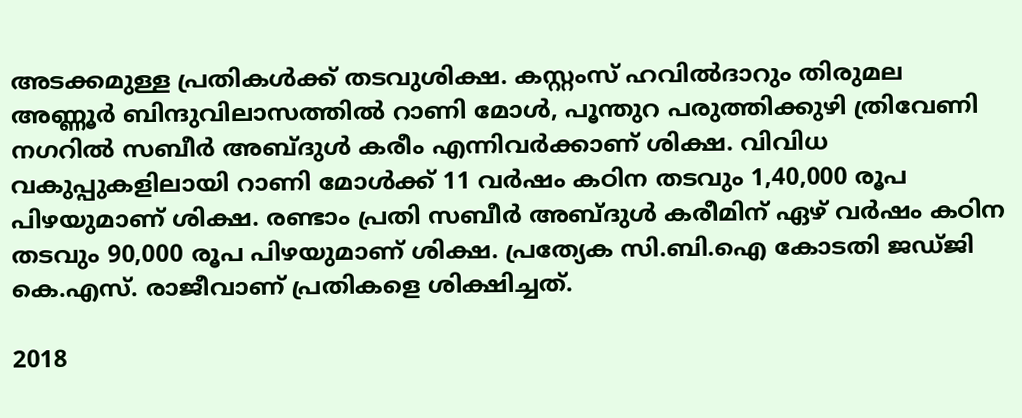അടക്കമുള്ള പ്രതികൾക്ക് തടവുശിക്ഷ. കസ്റ്റംസ് ഹവിൽദാറും തിരുമല അണ്ണൂർ ബിന്ദുവിലാസത്തിൽ റാണി മോൾ, പൂന്തുറ പരുത്തിക്കുഴി ത്രിവേണി നഗറിൽ സബീർ അബ്ദുൾ കരീം എന്നിവർക്കാണ് ശിക്ഷ. വിവിധ വകുപ്പുകളിലായി റാണി മോൾക്ക് 11 വർഷം കഠിന തടവും 1,40,000 രൂപ പിഴയുമാണ് ശിക്ഷ. രണ്ടാം പ്രതി സബീർ അബ്ദുൾ കരീമിന് ഏഴ് വർഷം കഠിന തടവും 90,000 രൂപ പിഴയുമാണ് ശിക്ഷ. പ്രത്യേക സി.ബി.ഐ കോടതി ജഡ്ജി കെ.എസ്. രാജീവാണ് പ്രതികളെ ശിക്ഷിച്ചത്.

2018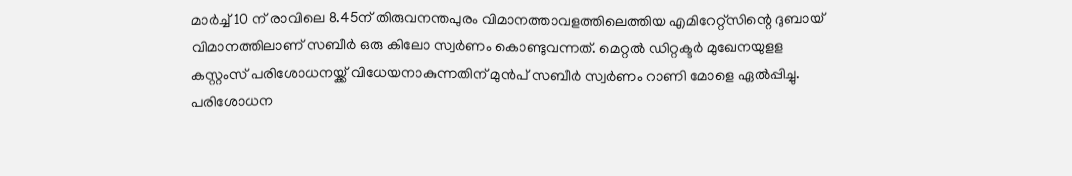മാർച്ച് 10 ന് രാവിലെ 8.45ന് തിരുവനന്തപുരം വിമാനത്താവളത്തിലെത്തിയ എമിറേറ്റ്‌സിന്റെ ദുബായ് വിമാനത്തിലാണ് സബീർ ഒരു കിലോ സ്വർണം കൊണ്ടുവന്നത്. മെറ്റൽ ഡിറ്റക്ടർ മുഖേനയുളള കസ്റ്റംസ് പരിശോധനയ്ക്ക് വിധേയനാകുന്നതിന് മുൻപ് സബീർ സ്വർണം റാണി മോളെ ഏൽപ്പിച്ചു. പരിശോധന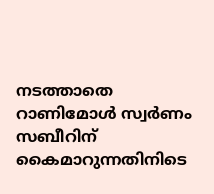നടത്താതെ റാണിമോൾ സ്വർണം സബീറിന് കൈമാറുന്നതിനിടെ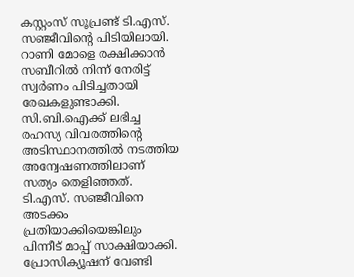കസ്റ്റംസ് സൂപ്രണ്ട് ടി.എസ്. സഞ്ജീവിന്റെ പിടിയിലായി. റാണി മോളെ രക്ഷിക്കാൻ സബീറിൽ നിന്ന് നേരിട്ട് സ്വർണം പിടിച്ചതായി രേഖകളുണ്ടാക്കി. സി.ബി.ഐക്ക് ലഭിച്ച രഹസ്യ വിവരത്തിന്റെ അടിസ്ഥാനത്തിൽ നടത്തിയ അന്വേഷണത്തിലാണ് സത്യം തെളിഞ്ഞത്. ടി.എസ്. സഞ്ജീവിനെ അടക്കം പ്രതിയാക്കിയെങ്കിലും പിന്നീട് മാപ്പ് സാക്ഷിയാക്കി. പ്രോസിക്യൂഷന് വേണ്ടി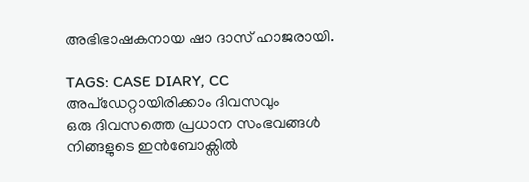അഭിഭാഷകനായ ഷാ ദാസ് ഹാജരായി.

TAGS: CASE DIARY, CC
അപ്ഡേറ്റായിരിക്കാം ദിവസവും
ഒരു ദിവസത്തെ പ്രധാന സംഭവങ്ങൾ നിങ്ങളുടെ ഇൻബോക്സിൽ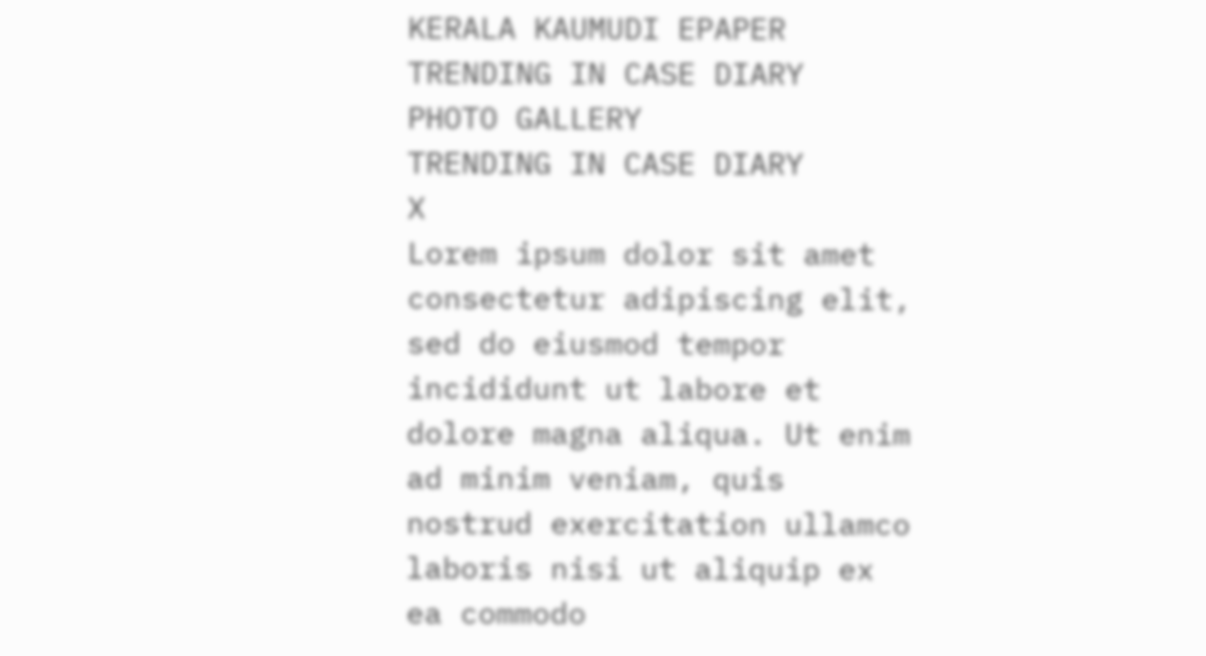KERALA KAUMUDI EPAPER
TRENDING IN CASE DIARY
PHOTO GALLERY
TRENDING IN CASE DIARY
X
Lorem ipsum dolor sit amet
consectetur adipiscing elit, sed do eiusmod tempor incididunt ut labore et dolore magna aliqua. Ut enim ad minim veniam, quis nostrud exercitation ullamco laboris nisi ut aliquip ex ea commodo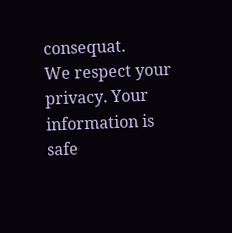consequat.
We respect your privacy. Your information is safe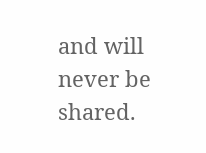and will never be shared.